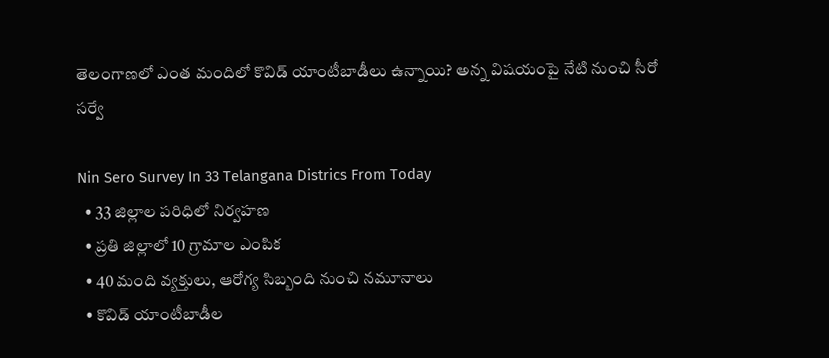తెలంగాణలో ఎంత మందిలో కొవిడ్ యాంటీబాడీలు ఉన్నాయి? అన్న విషయంపై నేటి నుంచి సీరో సర్వే

Nin Sero Survey In 33 Telangana Districs From Today
  • 33 జిల్లాల పరిధిలో నిర్వహణ
  • ప్రతి జిల్లాలో 10 గ్రామాల ఎంపిక
  • 40 మంది వ్యక్తులు, ఆరోగ్య సిబ్బంది నుంచి నమూనాలు
  • కొవిడ్ యాంటీబాడీల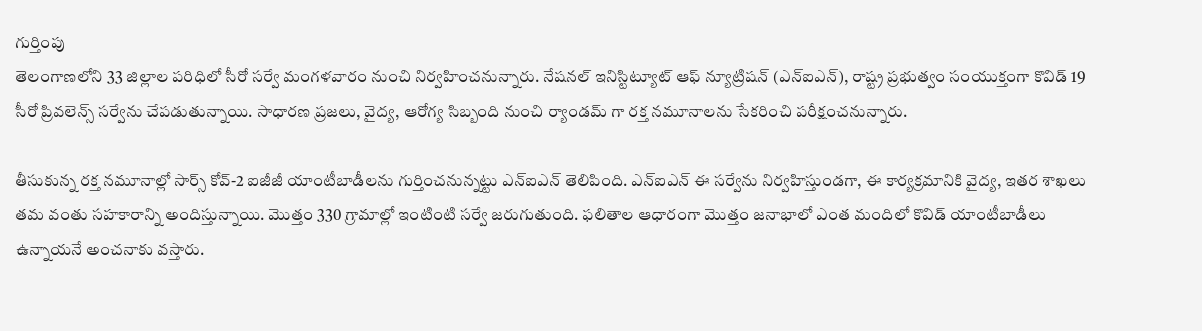గుర్తింపు
తెలంగాణలోని 33 జిల్లాల పరిధిలో సీరో సర్వే మంగళవారం నుంచి నిర్వహించనున్నారు. నేషనల్ ఇనిస్టిట్యూట్ ఆఫ్ న్యూట్రిషన్ (ఎన్ఐఎన్), రాష్ట్ర ప్రభుత్వం సంయుక్తంగా కొవిడ్ 19 సీరో ప్రివలెన్స్ సర్వేను చేపడుతున్నాయి. సాధారణ ప్రజలు, వైద్య, ఆరోగ్య సిబ్బంది నుంచి ర్యాండమ్ గా రక్త నమూనాలను సేకరించి పరీక్షంచనున్నారు.

తీసుకున్న రక్త నమూనాల్లో సార్స్ కోవ్-2 ఐజీజీ యాంటీబాడీలను గుర్తించనున్నట్టు ఎన్ఐఎన్ తెలిపింది. ఎన్ఐఎన్ ఈ సర్వేను నిర్వహిస్తుండగా, ఈ కార్యక్రమానికి వైద్య, ఇతర శాఖలు తమ వంతు సహకారాన్ని అందిస్తున్నాయి. మొత్తం 330 గ్రామాల్లో ఇంటింటి సర్వే జరుగుతుంది. ఫలితాల ఆధారంగా మొత్తం జనాభాలో ఎంత మందిలో కొవిడ్ యాంటీబాడీలు ఉన్నాయనే అంచనాకు వస్తారు.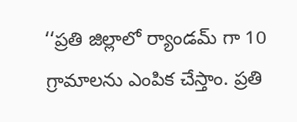‘‘ప్రతి జిల్లాలో ర్యాండమ్ గా 10 గ్రామాలను ఎంపిక చేస్తాం. ప్రతి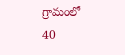గ్రామంలో 40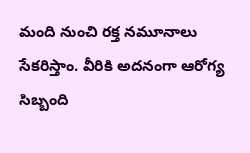మంది నుంచి రక్త నమూనాలు సేకరిస్తాం. వీరికి అదనంగా ఆరోగ్య సిబ్బంది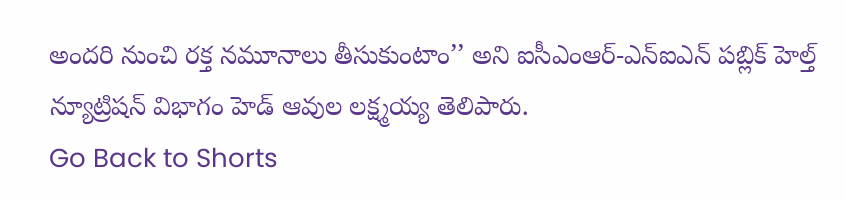అందరి నుంచి రక్త నమూనాలు తీసుకుంటాం’’ అని ఐసీఎంఆర్-ఎన్ఐఎన్ పబ్లిక్ హెల్త్ న్యూట్రిషన్ విభాగం హెడ్ ఆవుల లక్ష్మయ్య తెలిపారు.
Go Back to Shorts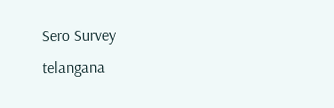Sero Survey
telangana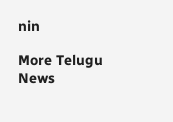nin

More Telugu News